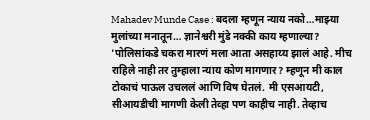Mahadev Munde Case : बदला म्हणून न्याय नको…माझ्या मुलांच्या मनातून… ज्ञानेश्वरी मुंडे नक्की काय म्हणाल्या?
'पोलिसांकडे चकरा मारणं मला आता असहाय्य झालं आहे. मीच राहिले नाही तर तुम्हाला न्याय कोण मागणार? म्हणून मी काल टोकाचं पाऊल उचललं आणि विष घेतलं. मी एसआयटी, सीआयडीची मागणी केली तेव्हा पण काहीच नाही. तेव्हाच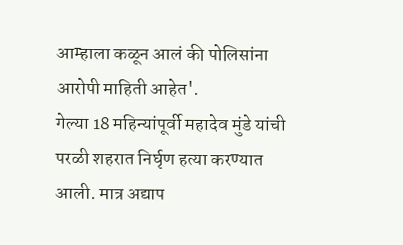आम्हाला कळून आलं की पोलिसांना आरोपी माहिती आहेत'.
गेल्या 18 महिन्यांपूर्वी महादेव मुंडे यांची परळी शहरात निर्घृण हत्या करण्यात आली. मात्र अद्याप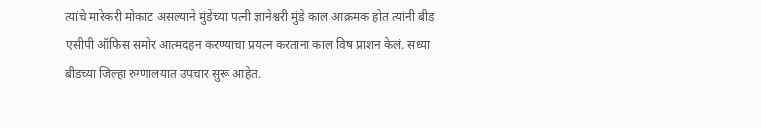त्यांचे मारेकरी मोकाट असल्याने मुंडेंच्या पत्नी ज्ञानेश्वरी मुंडे काल आक्रमक होत त्यांनी बीड एसीपी ऑफिस समोर आत्मदहन करण्याचा प्रयत्न करताना काल विष प्राशन केलं. सध्या बीडच्या जिल्हा रुग्णालयात उपचार सुरू आहेत.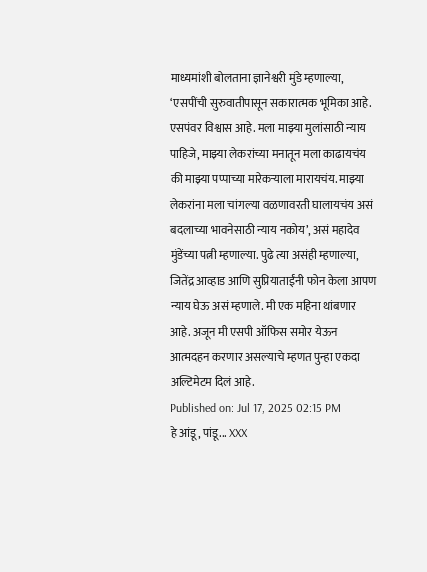माध्यमांशी बोलताना ज्ञानेश्वरी मुंडे म्हणाल्या, ‘एसपींची सुरुवातीपासून सकारात्मक भूमिका आहे. एसपंवर विश्वास आहे. मला माझ्या मुलांसाठी न्याय पाहिजे, माझ्या लेकरांच्या मनातून मला काढायचंय की माझ्या पप्पाच्या मारेकऱ्याला मारायचंय. माझ्या लेकरांना मला चांगल्या वळणावरती घालायचंय असं बदलाच्या भावनेसाठी न्याय नकोय’, असं महादेव मुंडेंच्या पत्नी म्हणाल्या. पुढे त्या असंही म्हणाल्या, जितेंद्र आव्हाड आणि सुप्रियाताईंनी फोन केला आपण न्याय घेऊ असं म्हणाले. मी एक महिना थांबणार आहे. अजून मी एसपी ऑफिस समोर येऊन आत्मदहन करणार असल्याचे म्हणत पुन्हा एकदा अल्टिमेटम दिलं आहे.
Published on: Jul 17, 2025 02:15 PM
हे आंडू, पांडू... XXX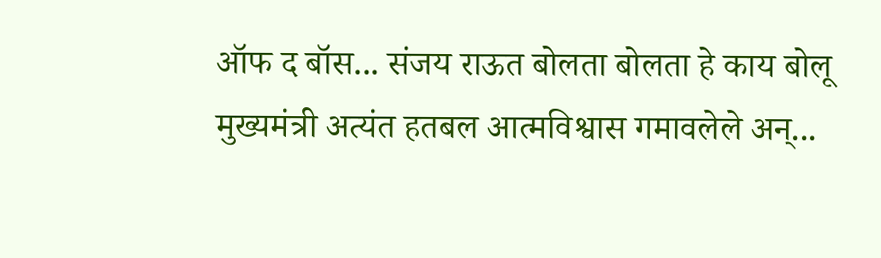ऑफ द बॉस... संजय राऊत बोलता बोलता हे काय बोलू
मुख्यमंत्री अत्यंत हतबल आत्मविश्वास गमावलेले अन्...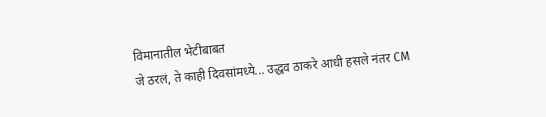विमानातील भेटीबाबत
जे ठरलं, ते काही दिवसांमध्ये... उद्धव ठाकरे आधी हसले नंतर CM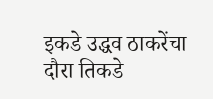इकडे उद्धव ठाकरेंचा दौरा तिकडे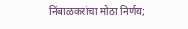निंबाळकरांचा मोठा निर्णय;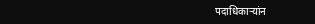पदाधिकाऱ्यांन